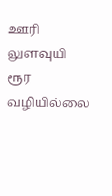ஊரி லுளவுயி ரூர வழியில்லை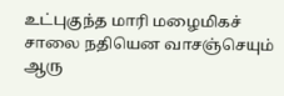உட்புகுந்த மாரி மழைமிகச் சாலை நதியென வாசஞ்செயும் ஆரு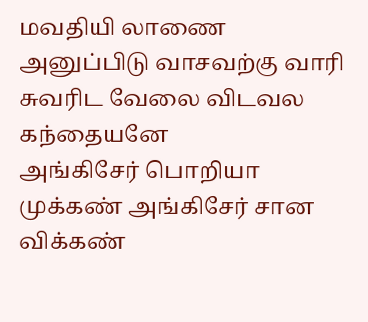மவதியி லாணை அனுப்பிடு வாசவற்கு வாரி சுவரிட வேலை விடவல கந்தையனே
அங்கிசேர் பொறியா முக்கண் அங்கிசேர் சான விக்கண்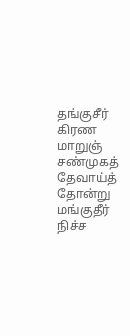தங்குசீர் கிரண மாறுஞ் சண்முகத் தேவாய்த் தோன்று மங்குதீர் நிச்ச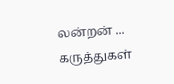லன்றன் ...
கருத்துகள்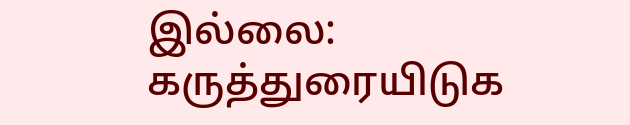இல்லை:
கருத்துரையிடுக